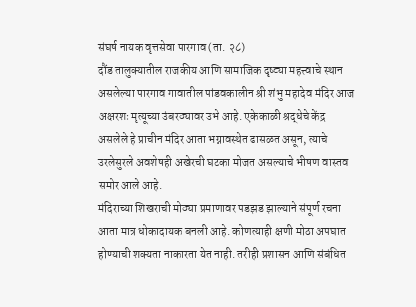संघर्ष नायक वृत्तसेवा पारगाव (ता. २८)
दौंड तालुक्यातील राजकीय आणि सामाजिक दृष्ट्या महत्त्वाचे स्थान असलेल्या पारगाव गावातील पांडवकालीन श्री शंभु महादेव मंदिर आज अक्षरशः मृत्यूच्या उंबरठ्यावर उभे आहे. एकेकाळी श्रद्धेचे केंद्र असलेले हे प्राचीन मंदिर आता भग्नावस्थेत ढासळत असून, त्याचे उरलेसुरले अवशेषही अखेरची घटका मोजत असल्याचे भीषण वास्तव समोर आले आहे.
मंदिराच्या शिखराची मोठ्या प्रमाणावर पडझड झाल्याने संपूर्ण रचना आता मात्र धोकादायक बनली आहे. कोणत्याही क्षणी मोठा अपघात होण्याची शक्यता नाकारता येत नाही. तरीही प्रशासन आणि संबंधित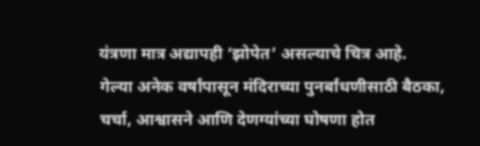यंत्रणा मात्र अद्यापही ‘झोपेत’ असल्याचे चित्र आहे.
गेल्या अनेक वर्षांपासून मंदिराच्या पुनर्बांधणीसाठी बैठका, चर्चा, आश्वासने आणि देणग्यांच्या घोषणा होत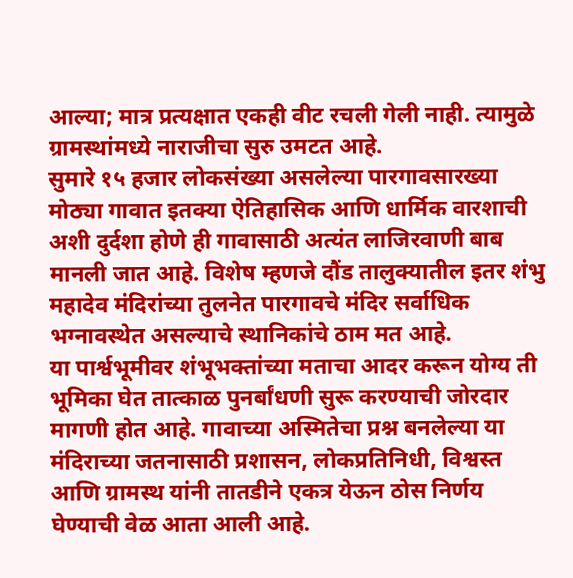आल्या; मात्र प्रत्यक्षात एकही वीट रचली गेली नाही. त्यामुळे ग्रामस्थांमध्ये नाराजीचा सुरु उमटत आहे.
सुमारे १५ हजार लोकसंख्या असलेल्या पारगावसारख्या मोठ्या गावात इतक्या ऐतिहासिक आणि धार्मिक वारशाची अशी दुर्दशा होणे ही गावासाठी अत्यंत लाजिरवाणी बाब मानली जात आहे. विशेष म्हणजे दौंड तालुक्यातील इतर शंभु महादेव मंदिरांच्या तुलनेत पारगावचे मंदिर सर्वाधिक भग्नावस्थेत असल्याचे स्थानिकांचे ठाम मत आहे.
या पार्श्वभूमीवर शंभूभक्तांच्या मताचा आदर करून योग्य ती भूमिका घेत तात्काळ पुनर्बांधणी सुरू करण्याची जोरदार मागणी होत आहे. गावाच्या अस्मितेचा प्रश्न बनलेल्या या मंदिराच्या जतनासाठी प्रशासन, लोकप्रतिनिधी, विश्वस्त आणि ग्रामस्थ यांनी तातडीने एकत्र येऊन ठोस निर्णय घेण्याची वेळ आता आली आहे.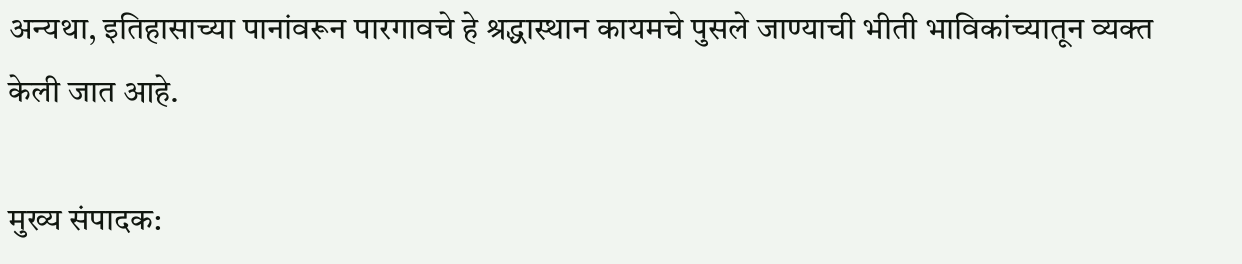अन्यथा, इतिहासाच्या पानांवरून पारगावचे हे श्रद्धास्थान कायमचे पुसले जाण्याची भीती भाविकांच्यातून व्यक्त केली जात आहे.

मुख्य संपादक: